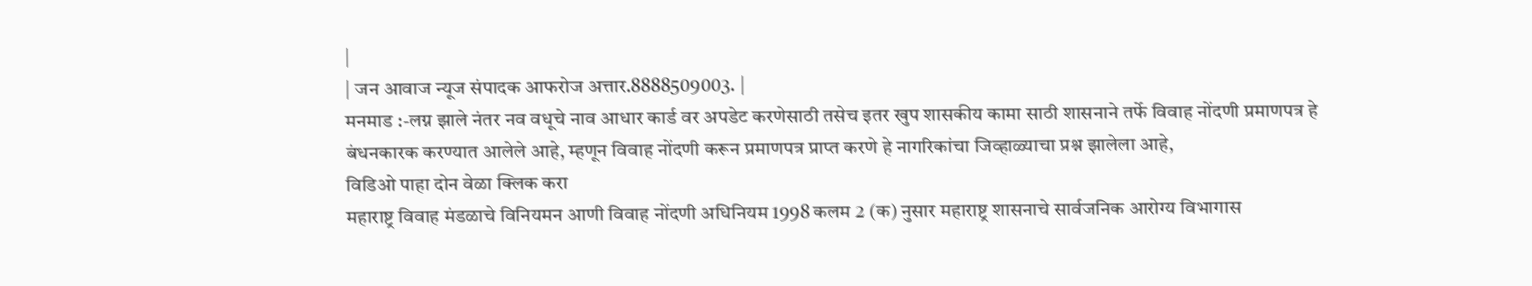|
| जन आवाज न्यूज संपादक आफरोज अत्तार.8888509003. |
मनमाड :-लग्न झाले नंतर नव वधूचे नाव आधार कार्ड वर अपडेट करणेसाठी तसेच इतर खुप शासकीय कामा साठी शासनाने तर्फे विवाह नोंदणी प्रमाणपत्र हे बंधनकारक करण्यात आलेले आहे, म्हणून विवाह नोंदणी करून प्रमाणपत्र प्राप्त करणे हे नागरिकांचा जिव्हाळ्याचा प्रश्न झालेला आहे,
विडिओ पाहा दोन वेळा क्लिक करा
महाराष्ट्र विवाह मंडळाचे विनियमन आणी विवाह नोंदणी अधिनियम 1998 कलम 2 (क) नुसार महाराष्ट्र शासनाचे सार्वजनिक आरोग्य विभागास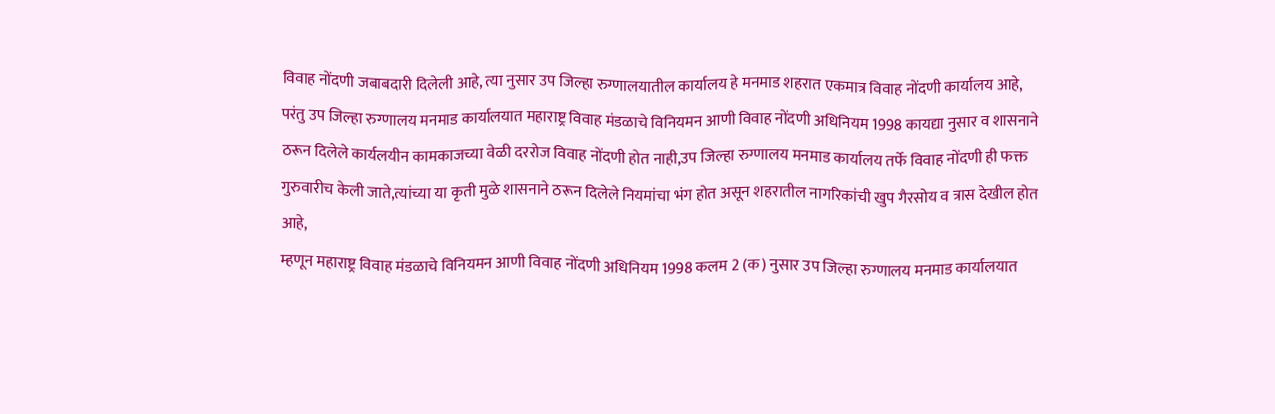विवाह नोंदणी जबाबदारी दिलेली आहे, त्या नुसार उप जिल्हा रुग्णालयातील कार्यालय हे मनमाड शहरात एकमात्र विवाह नोंदणी कार्यालय आहे,
परंतु उप जिल्हा रुग्णालय मनमाड कार्यालयात महाराष्ट्र विवाह मंडळाचे विनियमन आणी विवाह नोंदणी अधिनियम 1998 कायद्या नुसार व शासनाने ठरून दिलेले कार्यलयीन कामकाजच्या वेळी दररोज विवाह नोंदणी होत नाही,उप जिल्हा रुग्णालय मनमाड कार्यालय तर्फे विवाह नोंदणी ही फक्त गुरुवारीच केली जाते,त्यांच्या या कृती मुळे शासनाने ठरून दिलेले नियमांचा भंग होत असून शहरातील नागरिकांची खुप गैरसोय व त्रास देखील होत आहे,
म्हणून महाराष्ट्र विवाह मंडळाचे विनियमन आणी विवाह नोंदणी अधिनियम 1998 कलम 2 (क) नुसार उप जिल्हा रुग्णालय मनमाड कार्यालयात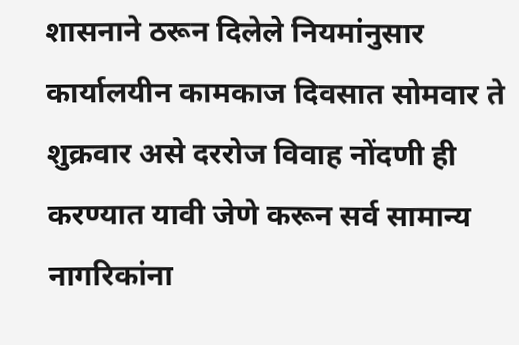शासनाने ठरून दिलेले नियमांनुसार कार्यालयीन कामकाज दिवसात सोमवार ते शुक्रवार असे दररोज विवाह नोंदणी ही करण्यात यावी जेणे करून सर्व सामान्य नागरिकांना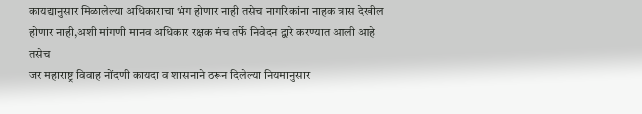कायद्यानुसार मिळालेल्या अधिकाराचा भंग होणार नाही तसेच नागरिकांना नाहक त्रास देखील होणार नाही,अशी मांगणी मानव अधिकार रक्षक मंच तर्फे निवेदन द्वारे करण्यात आली आहे तसेच
जर महाराष्ट्र विवाह नोंदणी कायदा व शासनाने ठरून दिलेल्या नियमानुसार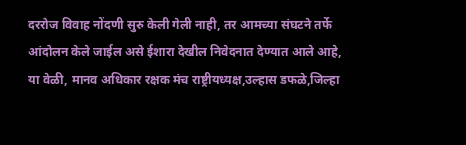दररोज विवाह नोंदणी सुरु केली गेली नाही, तर आमच्या संघटने तर्फे आंदोलन केले जाईल असे ईशारा देखील निवेदनात देण्यात आले आहे,
या वेळी, मानव अधिकार रक्षक मंच राष्ट्रीयध्यक्ष,उल्हास डफळे,जिल्हा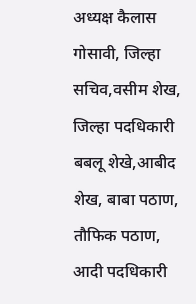अध्यक्ष कैलास गोसावी, जिल्हा सचिव,वसीम शेख, जिल्हा पदधिकारी बबलू शेखे,आबीद शेख, बाबा पठाण, तौफिक पठाण, आदी पदधिकारी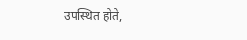उपस्थित होते,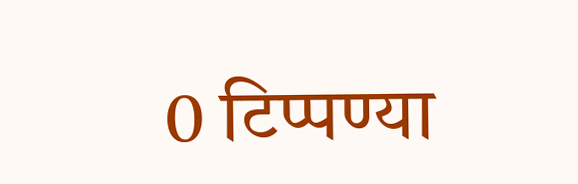0 टिप्पण्या